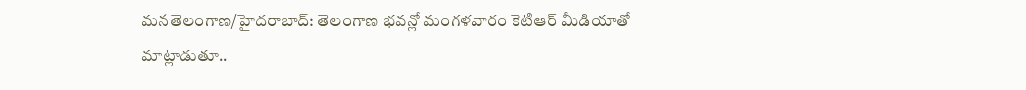మనతెలంగాణ/హైదరాబాద్: తెలంగాణ భవన్లో మంగళవారం కెటిఆర్ మీడియాతో మాట్లాడుతూ..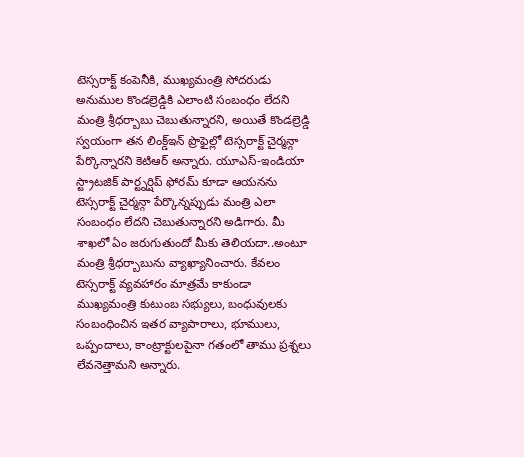టెస్సరాక్ట్ కంపెనీకి, ముఖ్యమంత్రి సోదరుడు అనుముల కొండల్రెడ్డికి ఎలాంటి సంబంధం లేదని మంత్రి శ్రీధర్బాబు చెబుతున్నారని, అయితే కొండల్రెడ్డి స్వయంగా తన లింక్డ్ఇన్ ప్రొఫైల్లో టెస్సరాక్ట్ చైర్మన్గా పేర్కొన్నారని కెటిఆర్ అన్నారు. యూఎస్-ఇండియా స్ట్రాటజిక్ పార్ట్నర్షిప్ ఫోరమ్ కూడా ఆయనను టెస్సరాక్ట్ చైర్మన్గా పేర్కొన్నప్పుడు మంత్రి ఎలా సంబంధం లేదని చెబుతున్నారని అడిగారు. మీ శాఖలో ఏం జరుగుతుందో మీకు తెలియదా..అంటూ మంత్రి శ్రీధర్బాబును వ్యాఖ్యానించారు. కేవలం టెస్సరాక్ట్ వ్యవహారం మాత్రమే కాకుండా ముఖ్యమంత్రి కుటుంబ సభ్యులు, బంధువులకు సంబంధించిన ఇతర వ్యాపారాలు, భూములు, ఒప్పందాలు, కాంట్రాక్టులపైనా గతంలో తాము ప్రశ్నలు లేవనెత్తామని అన్నారు.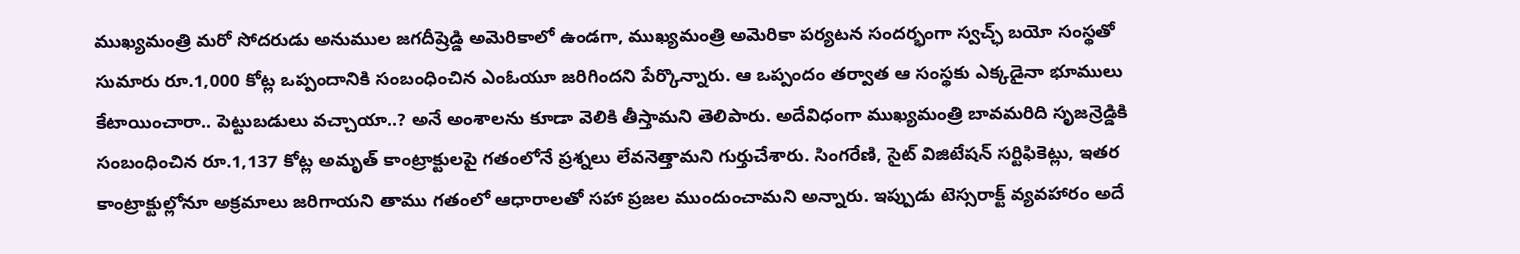ముఖ్యమంత్రి మరో సోదరుడు అనుముల జగదీష్రెడ్డి అమెరికాలో ఉండగా, ముఖ్యమంత్రి అమెరికా పర్యటన సందర్భంగా స్వచ్ఛ్ బయో సంస్థతో సుమారు రూ.1,000 కోట్ల ఒప్పందానికి సంబంధించిన ఎంఓయూ జరిగిందని పేర్కొన్నారు. ఆ ఒప్పందం తర్వాత ఆ సంస్థకు ఎక్కడైనా భూములు కేటాయించారా.. పెట్టుబడులు వచ్చాయా..? అనే అంశాలను కూడా వెలికి తీస్తామని తెలిపారు. అదేవిధంగా ముఖ్యమంత్రి బావమరిది సృజన్రెడ్డికి సంబంధించిన రూ.1,137 కోట్ల అమృత్ కాంట్రాక్టులపై గతంలోనే ప్రశ్నలు లేవనెత్తామని గుర్తుచేశారు. సింగరేణి, సైట్ విజిటేషన్ సర్టిఫికెట్లు, ఇతర కాంట్రాక్టుల్లోనూ అక్రమాలు జరిగాయని తాము గతంలో ఆధారాలతో సహా ప్రజల ముందుంచామని అన్నారు. ఇప్పుడు టెస్సరాక్ట్ వ్యవహారం అదే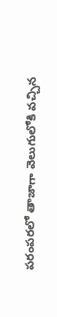పరంపరలో తాజాగా వెలుగులోకి వచ్చిన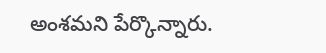అంశమని పేర్కొన్నారు.